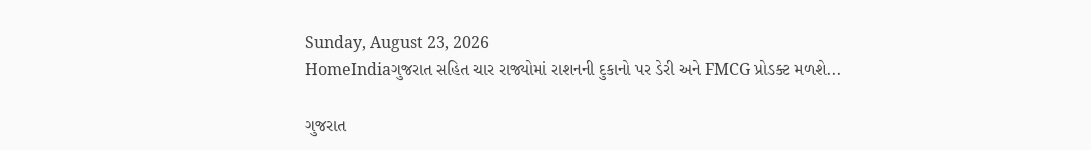Sunday, August 23, 2026
HomeIndiaગુજરાત સહિત ચાર રાજ્યોમાં રાશનની દુકાનો પર ડેરી અને FMCG પ્રોડક્ટ મળશે...

ગુજરાત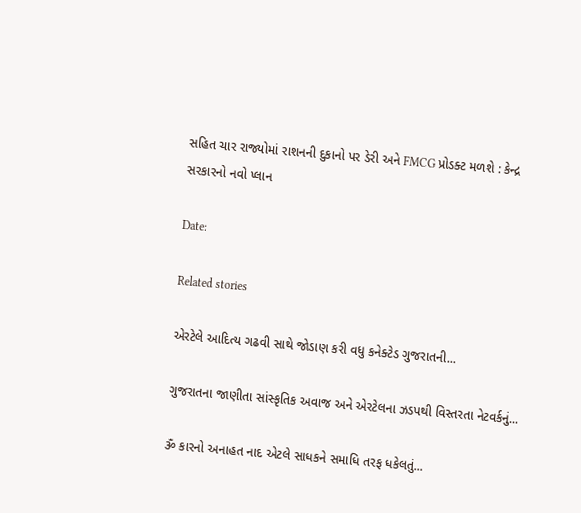સહિત ચાર રાજ્યોમાં રાશનની દુકાનો પર ડેરી અને FMCG પ્રોડક્ટ મળશે : કેન્દ્ર સરકારનો નવો પ્લાન

Date:

Related stories

એરટેલે આદિત્ય ગઢવી સાથે જોડાણ કરી વધુ કનેક્ટેડ ગુજરાતની...

ગુજરાતના જાણીતા સાંસ્કૃતિક અવાજ અને એરટેલના ઝડપથી વિસ્તરતા નેટવર્કનું...

ૐ કારનો અનાહત નાદ એટલે સાધકને સમાધિ તરફ ધકેલતું...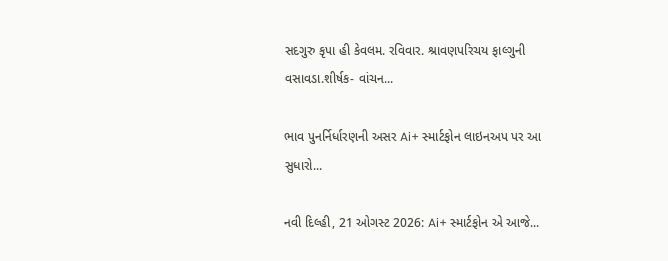સદગુરુ કૃપા હી કેવલમ. રવિવાર. શ્રાવણપરિચય ફાલ્ગુની વસાવડા.શીર્ષક- વાંચન...

ભાવ પુનર્નિર્ધારણની અસર Ai+ સ્માર્ટફોન લાઇનઅપ પર આ સુધારો...

નવી દિલ્હી, 21 ઓગસ્ટ 2026: Ai+ સ્માર્ટફોન એ આજે...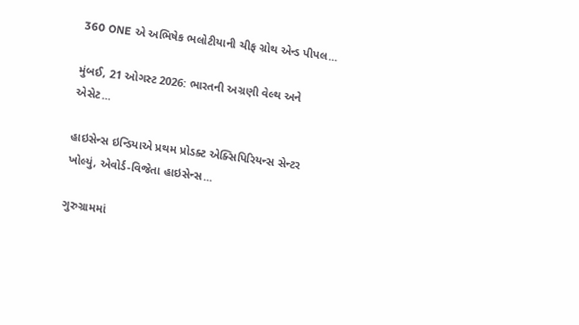360 ONE એ અભિષેક ભલોટીયાની ચીફ ગ્રોથ એન્ડ પીપલ...

મુંબઈ, 21 ઓગસ્ટ 2026: ભારતની અગ્રણી વેલ્થ અને એસેટ...

હાઇસેન્સ ઇન્ડિયાએ પ્રથમ પ્રોડક્ટ એક્સિપિરિયન્સ સેન્ટર ખોલ્યું, એવોર્ડ-વિજેતા હાઇસેન્સ...

ગુરુગ્રામમાં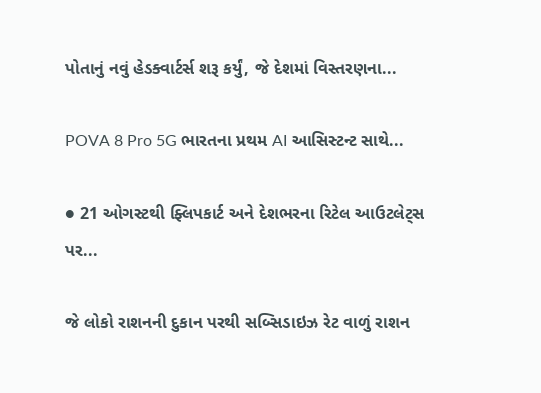પોતાનું નવું હેડક્વાર્ટર્સ શરૂ કર્યું, જે દેશમાં વિસ્તરણના...

POVA 8 Pro 5G ભારતના પ્રથમ AI આસિસ્ટન્ટ સાથે...

● 21 ઓગસ્ટથી ફ્લિપકાર્ટ અને દેશભરના રિટેલ આઉટલેટ્સ પર...

જે લોકો રાશનની દુકાન પરથી સબ્સિડાઇઝ રેટ વાળું રાશન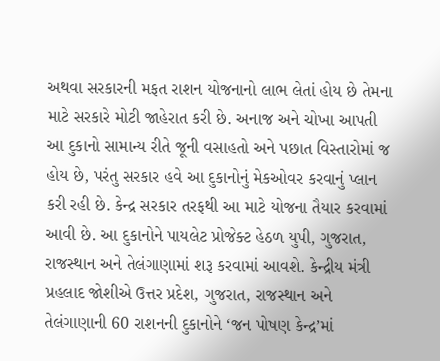અથવા સરકારની મફત રાશન યોજનાનો લાભ લેતાં હોય છે તેમના માટે સરકારે મોટી જાહેરાત કરી છે. અનાજ અને ચોખા આપતી આ દુકાનો સામાન્ય રીતે જૂની વસાહતો અને પછાત વિસ્તારોમાં જ હોય છે, પરંતુ સરકાર હવે આ દુકાનોનું મેકઓવર કરવાનું પ્લાન કરી રહી છે. કેન્દ્ર સરકાર તરફથી આ માટે યોજના તૈયાર કરવામાં આવી છે. આ દુકાનોને પાયલેટ પ્રોજેક્ટ હેઠળ યુપી, ગુજરાત, રાજસ્થાન અને તેલંગાણામાં શરૂ કરવામાં આવશે. કેન્દ્રીય મંત્રી પ્રહલાદ જોશીએ ઉત્તર પ્રદેશ, ગુજરાત, રાજસ્થાન અને તેલંગાણાની 60 રાશનની દુકાનોને ‘જન પોષણ કેન્દ્ર’માં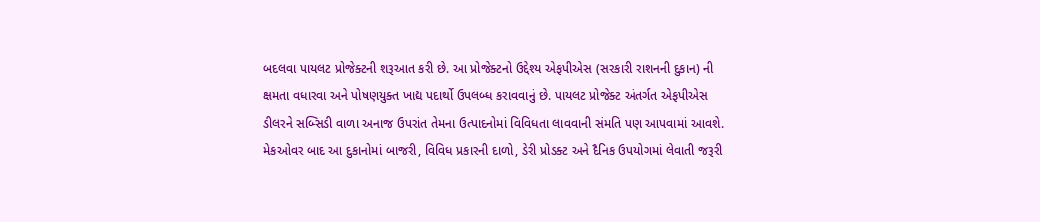બદલવા પાયલટ પ્રોજેક્ટની શરૂઆત કરી છે. આ પ્રોજેક્ટનો ઉદ્દેશ્ય એફપીએસ (સરકારી રાશનની દુકાન) ની ક્ષમતા વધારવા અને પોષણયુક્ત ખાદ્ય પદાર્થો ઉપલબ્ધ કરાવવાનું છે. પાયલટ પ્રોજેક્ટ અંતર્ગત એફપીએસ ડીલરને સબ્સિડી વાળા અનાજ ઉપરાંત તેમના ઉત્પાદનોમાં વિવિધતા લાવવાની સંમતિ પણ આપવામાં આવશે. મેકઓવર બાદ આ દુકાનોમાં બાજરી, વિવિધ પ્રકારની દાળો, ડેરી પ્રોડક્ટ અને દૈનિક ઉપયોગમાં લેવાતી જરૂરી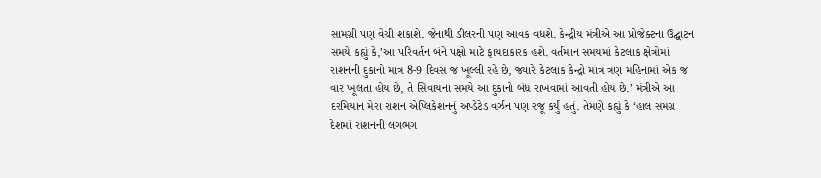સામગ્રી પણ વેચી શકાશે. જેનાથી ડીલરની પણ આવક વધશે. કેન્દ્રીય મંત્રીએ આ પ્રોજેક્ટના ઉદ્ઘાટન સમયે કહ્યું કે,’આ પરિવર્તન બંને પક્ષો માટે ફાયદાકારક હશે. વર્તમાન સમયમાં કેટલાક ક્ષેત્રોમાં રાશનની દુકાનો માત્ર 8-9 દિવસ જ ખૂલ્લી રહે છે, જ્યારે કેટલાક કેન્દ્રો માત્ર ત્રણ મહિનામાં એક જ વાર ખૂલતા હોય છે, તે સિવાયના સમયે આ દુકાનો બંધ રાખવામાં આવતી હોય છે.’ મંત્રીએ આ દરમિયાન મેરા રાશન એપ્લિકેશનનું અપ્ડેટેડ વર્ઝન પણ રજૂ કર્યું હતું. તેમણે કહ્યું કે ‘હાલ સમગ્ર દેશમાં રાશનની લગભગ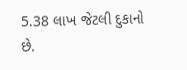5.38 લાખ જેટલી દુકાનો છે.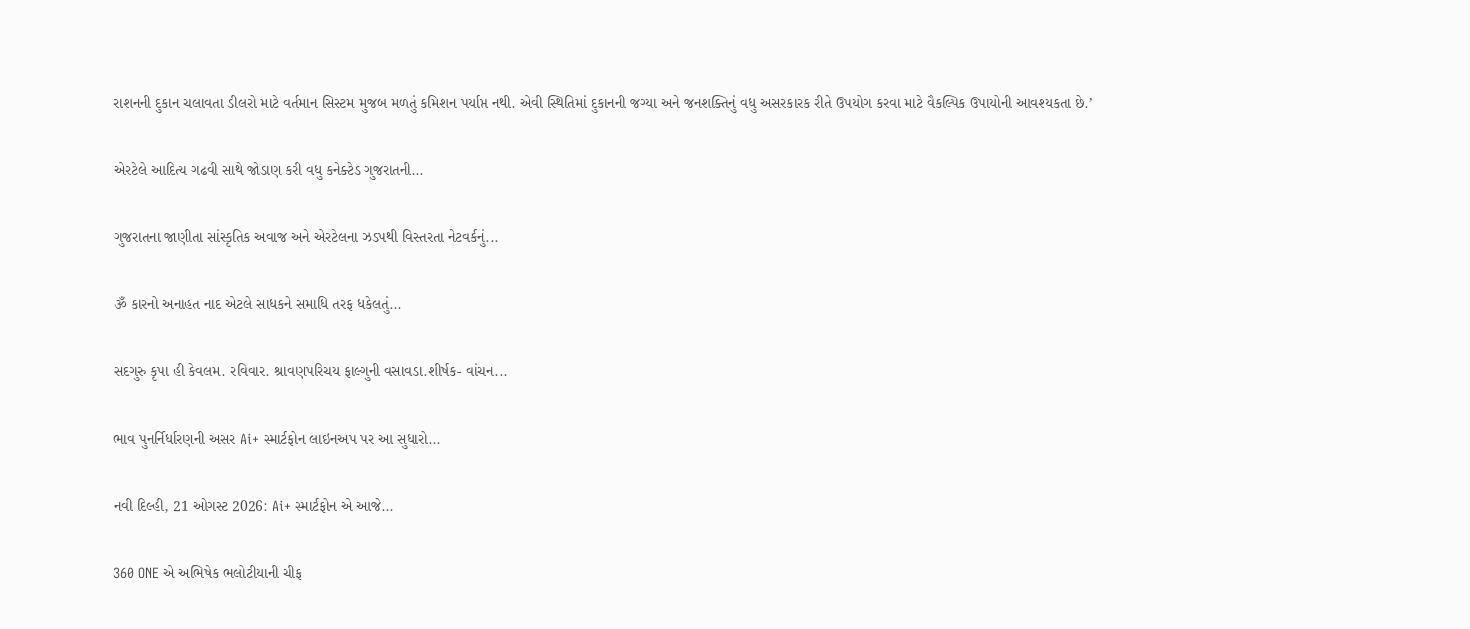રાશનની દુકાન ચલાવતા ડીલરો માટે વર્તમાન સિસ્ટમ મુજબ મળતું કમિશન પર્યાપ્ત નથી. એવી સ્થિતિમાં દુકાનની જગ્યા અને જનશક્તિનું વધુ અસરકારક રીતે ઉપયોગ કરવા માટે વૈકલ્પિક ઉપાયોની આવશ્યકતા છે.’

એરટેલે આદિત્ય ગઢવી સાથે જોડાણ કરી વધુ કનેક્ટેડ ગુજરાતની...

ગુજરાતના જાણીતા સાંસ્કૃતિક અવાજ અને એરટેલના ઝડપથી વિસ્તરતા નેટવર્કનું...

ૐ કારનો અનાહત નાદ એટલે સાધકને સમાધિ તરફ ધકેલતું...

સદગુરુ કૃપા હી કેવલમ. રવિવાર. શ્રાવણપરિચય ફાલ્ગુની વસાવડા.શીર્ષક- વાંચન...

ભાવ પુનર્નિર્ધારણની અસર Ai+ સ્માર્ટફોન લાઇનઅપ પર આ સુધારો...

નવી દિલ્હી, 21 ઓગસ્ટ 2026: Ai+ સ્માર્ટફોન એ આજે...

360 ONE એ અભિષેક ભલોટીયાની ચીફ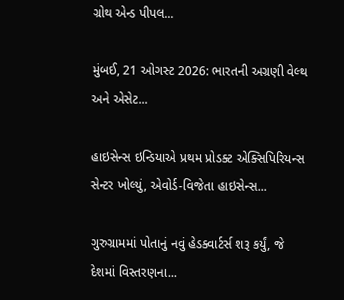ગ્રોથ એન્ડ પીપલ...

મુંબઈ, 21 ઓગસ્ટ 2026: ભારતની અગ્રણી વેલ્થ અને એસેટ...

હાઇસેન્સ ઇન્ડિયાએ પ્રથમ પ્રોડક્ટ એક્સિપિરિયન્સ સેન્ટર ખોલ્યું, એવોર્ડ-વિજેતા હાઇસેન્સ...

ગુરુગ્રામમાં પોતાનું નવું હેડક્વાર્ટર્સ શરૂ કર્યું, જે દેશમાં વિસ્તરણના...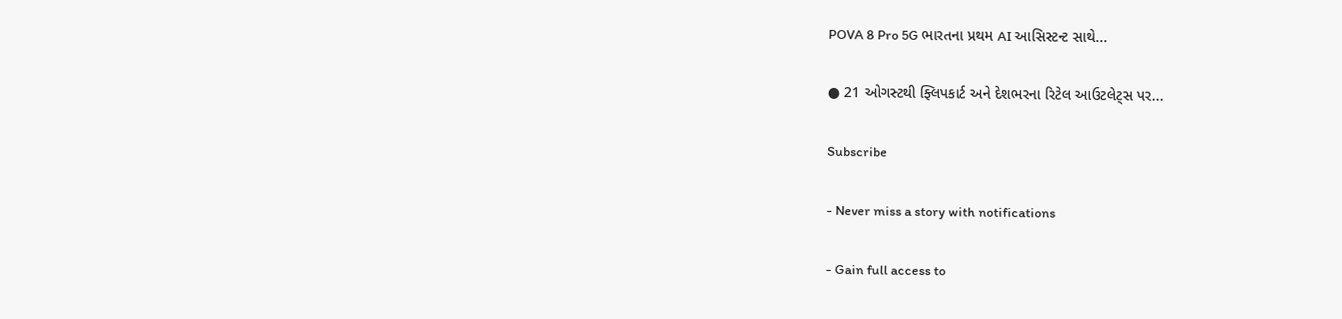POVA 8 Pro 5G ભારતના પ્રથમ AI આસિસ્ટન્ટ સાથે...

● 21 ઓગસ્ટથી ફ્લિપકાર્ટ અને દેશભરના રિટેલ આઉટલેટ્સ પર...

Subscribe

- Never miss a story with notifications

- Gain full access to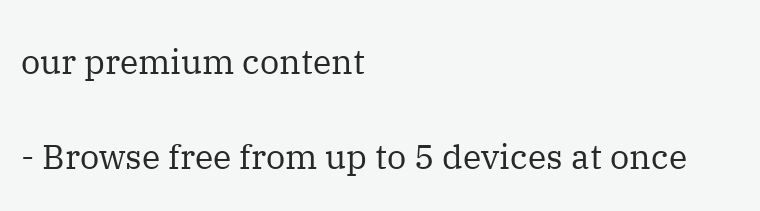our premium content

- Browse free from up to 5 devices at once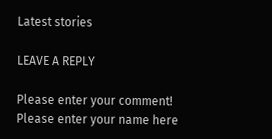Latest stories

LEAVE A REPLY

Please enter your comment!
Please enter your name here